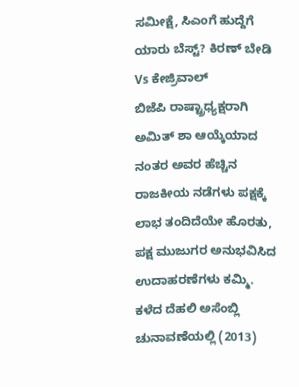ಸಮೀಕ್ಷೆ, ಸಿಎಂಗೆ ಹುದ್ದೆಗೆ ಯಾರು ಬೆಸ್ಟ್? ಕಿರಣ್ ಬೇಡಿ Vs ಕೇಜ್ರಿವಾಲ್
ಬಿಜೆಪಿ ರಾಷ್ಟ್ರಾಧ್ಯಕ್ಷರಾಗಿ ಅಮಿತ್ ಶಾ ಆಯ್ಕೆಯಾದ ನಂತರ ಅವರ ಹೆಚ್ಚಿನ ರಾಜಕೀಯ ನಡೆಗಳು ಪಕ್ಷಕ್ಕೆ ಲಾಭ ತಂದಿದೆಯೇ ಹೊರತು, ಪಕ್ಷ ಮುಜುಗರ ಅನುಭವಿಸಿದ ಉದಾಹರಣೆಗಳು ಕಮ್ಮಿ.
ಕಳೆದ ದೆಹಲಿ ಅಸೆಂಬ್ಲಿ ಚುನಾವಣೆಯಲ್ಲಿ (2013)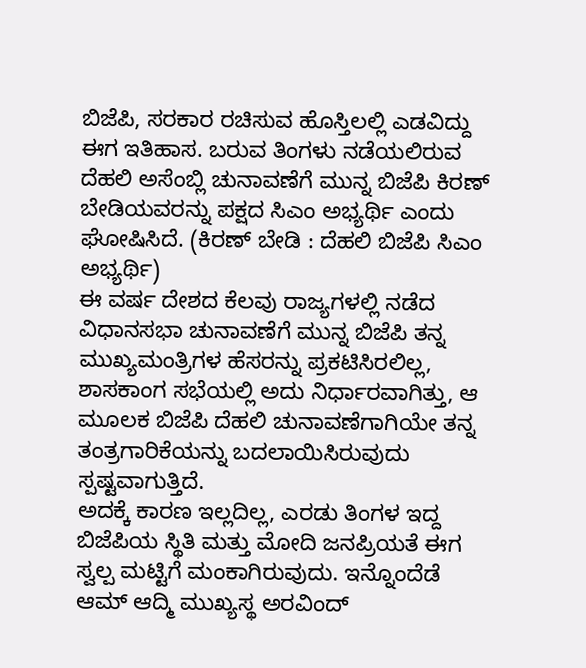ಬಿಜೆಪಿ, ಸರಕಾರ ರಚಿಸುವ ಹೊಸ್ತಿಲಲ್ಲಿ ಎಡವಿದ್ದು ಈಗ ಇತಿಹಾಸ. ಬರುವ ತಿಂಗಳು ನಡೆಯಲಿರುವ ದೆಹಲಿ ಅಸೆಂಬ್ಲಿ ಚುನಾವಣೆಗೆ ಮುನ್ನ ಬಿಜೆಪಿ ಕಿರಣ್ ಬೇಡಿಯವರನ್ನು ಪಕ್ಷದ ಸಿಎಂ ಅಭ್ಯರ್ಥಿ ಎಂದು ಘೋಷಿಸಿದೆ. (ಕಿರಣ್ ಬೇಡಿ : ದೆಹಲಿ ಬಿಜೆಪಿ ಸಿಎಂ ಅಭ್ಯರ್ಥಿ)
ಈ ವರ್ಷ ದೇಶದ ಕೆಲವು ರಾಜ್ಯಗಳಲ್ಲಿ ನಡೆದ ವಿಧಾನಸಭಾ ಚುನಾವಣೆಗೆ ಮುನ್ನ ಬಿಜೆಪಿ ತನ್ನ ಮುಖ್ಯಮಂತ್ರಿಗಳ ಹೆಸರನ್ನು ಪ್ರಕಟಿಸಿರಲಿಲ್ಲ, ಶಾಸಕಾಂಗ ಸಭೆಯಲ್ಲಿ ಅದು ನಿರ್ಧಾರವಾಗಿತ್ತು, ಆ ಮೂಲಕ ಬಿಜೆಪಿ ದೆಹಲಿ ಚುನಾವಣೆಗಾಗಿಯೇ ತನ್ನ ತಂತ್ರಗಾರಿಕೆಯನ್ನು ಬದಲಾಯಿಸಿರುವುದು ಸ್ಪಷ್ಟವಾಗುತ್ತಿದೆ.
ಅದಕ್ಕೆ ಕಾರಣ ಇಲ್ಲದಿಲ್ಲ, ಎರಡು ತಿಂಗಳ ಇದ್ದ ಬಿಜೆಪಿಯ ಸ್ಥಿತಿ ಮತ್ತು ಮೋದಿ ಜನಪ್ರಿಯತೆ ಈಗ ಸ್ವಲ್ಪ ಮಟ್ಟಿಗೆ ಮಂಕಾಗಿರುವುದು. ಇನ್ನೊಂದೆಡೆ ಆಮ್ ಆದ್ಮಿ ಮುಖ್ಯಸ್ಥ ಅರವಿಂದ್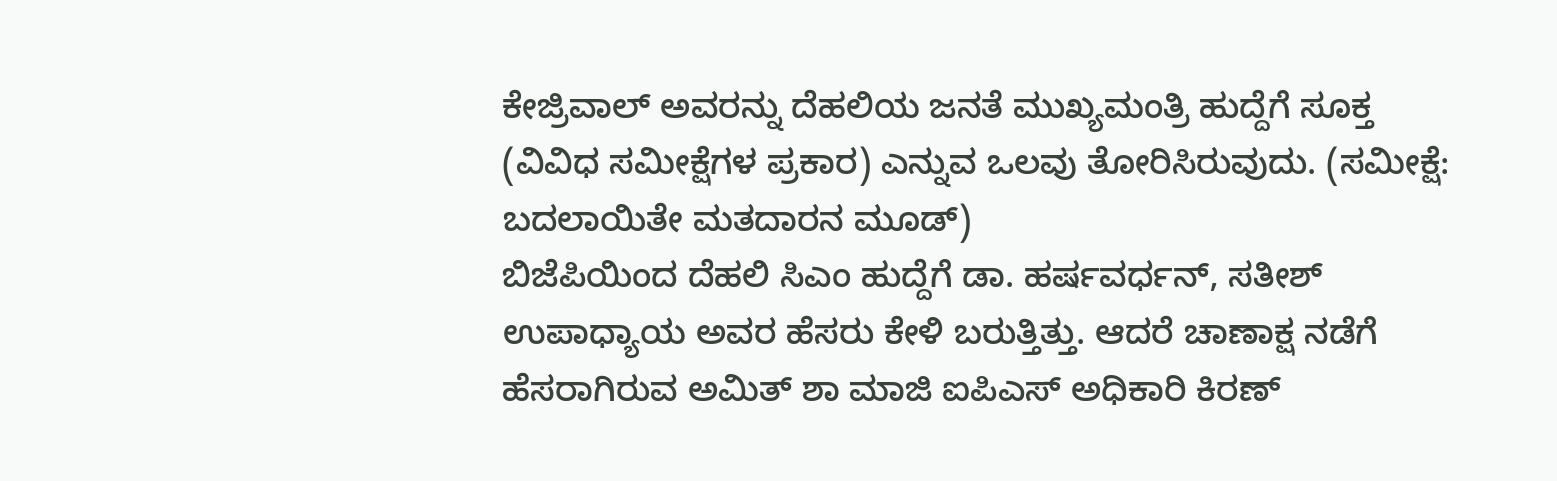ಕೇಜ್ರಿವಾಲ್ ಅವರನ್ನು ದೆಹಲಿಯ ಜನತೆ ಮುಖ್ಯಮಂತ್ರಿ ಹುದ್ದೆಗೆ ಸೂಕ್ತ (ವಿವಿಧ ಸಮೀಕ್ಷೆಗಳ ಪ್ರಕಾರ) ಎನ್ನುವ ಒಲವು ತೋರಿಸಿರುವುದು. (ಸಮೀಕ್ಷೆ: ಬದಲಾಯಿತೇ ಮತದಾರನ ಮೂಡ್)
ಬಿಜೆಪಿಯಿಂದ ದೆಹಲಿ ಸಿಎಂ ಹುದ್ದೆಗೆ ಡಾ. ಹರ್ಷವರ್ಧನ್, ಸತೀಶ್ ಉಪಾಧ್ಯಾಯ ಅವರ ಹೆಸರು ಕೇಳಿ ಬರುತ್ತಿತ್ತು. ಆದರೆ ಚಾಣಾಕ್ಷ ನಡೆಗೆ ಹೆಸರಾಗಿರುವ ಅಮಿತ್ ಶಾ ಮಾಜಿ ಐಪಿಎಸ್ ಅಧಿಕಾರಿ ಕಿರಣ್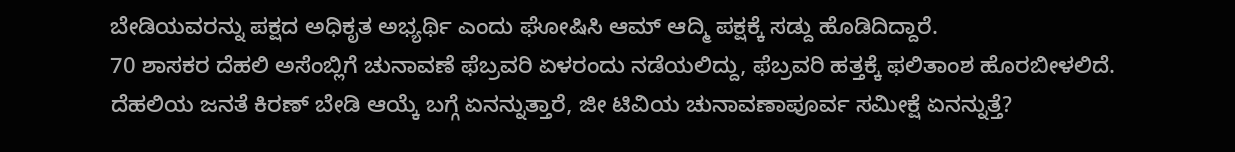ಬೇಡಿಯವರನ್ನು ಪಕ್ಷದ ಅಧಿಕೃತ ಅಭ್ಯರ್ಥಿ ಎಂದು ಘೋಷಿಸಿ ಆಮ್ ಆದ್ಮಿ ಪಕ್ಷಕ್ಕೆ ಸಡ್ದು ಹೊಡಿದಿದ್ದಾರೆ.
70 ಶಾಸಕರ ದೆಹಲಿ ಅಸೆಂಬ್ಲಿಗೆ ಚುನಾವಣೆ ಫೆಬ್ರವರಿ ಏಳರಂದು ನಡೆಯಲಿದ್ದು, ಫೆಬ್ರವರಿ ಹತ್ತಕ್ಕೆ ಫಲಿತಾಂಶ ಹೊರಬೀಳಲಿದೆ.
ದೆಹಲಿಯ ಜನತೆ ಕಿರಣ್ ಬೇಡಿ ಆಯ್ಕೆ ಬಗ್ಗೆ ಏನನ್ನುತ್ತಾರೆ, ಜೀ ಟಿವಿಯ ಚುನಾವಣಾಪೂರ್ವ ಸಮೀಕ್ಷೆ ಏನನ್ನುತ್ತೆ?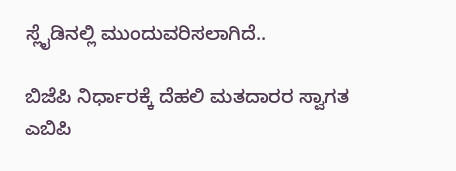ಸ್ಲೈಡಿನಲ್ಲಿ ಮುಂದುವರಿಸಲಾಗಿದೆ..

ಬಿಜೆಪಿ ನಿರ್ಧಾರಕ್ಕೆ ದೆಹಲಿ ಮತದಾರರ ಸ್ವಾಗತ
ಎಬಿಪಿ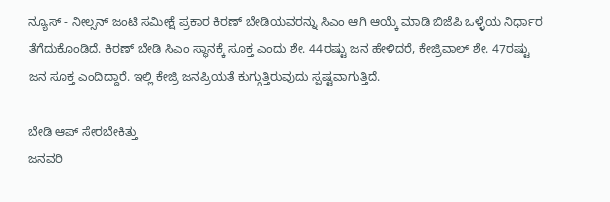ನ್ಯೂಸ್ - ನೀಲ್ಸನ್ ಜಂಟಿ ಸಮೀಕ್ಷೆ ಪ್ರಕಾರ ಕಿರಣ್ ಬೇಡಿಯವರನ್ನು ಸಿಎಂ ಆಗಿ ಆಯ್ಕೆ ಮಾಡಿ ಬಿಜೆಪಿ ಒಳ್ಳೆಯ ನಿರ್ಧಾರ ತೆಗೆದುಕೊಂಡಿದೆ. ಕಿರಣ್ ಬೇಡಿ ಸಿಎಂ ಸ್ಥಾನಕ್ಕೆ ಸೂಕ್ತ ಎಂದು ಶೇ. 44ರಷ್ಟು ಜನ ಹೇಳಿದರೆ, ಕೇಜ್ರಿವಾಲ್ ಶೇ. 47ರಷ್ಟು ಜನ ಸೂಕ್ತ ಎಂದಿದ್ದಾರೆ. ಇಲ್ಲಿ ಕೇಜ್ರಿ ಜನಪ್ರಿಯತೆ ಕುಗ್ಗುತ್ತಿರುವುದು ಸ್ಪಷ್ಟವಾಗುತ್ತಿದೆ.

ಬೇಡಿ ಆಪ್ ಸೇರಬೇಕಿತ್ತು
ಜನವರಿ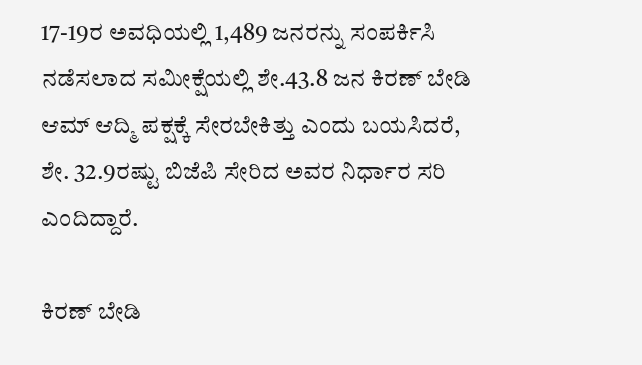17-19ರ ಅವಧಿಯಲ್ಲಿ 1,489 ಜನರನ್ನು ಸಂಪರ್ಕಿಸಿ ನಡೆಸಲಾದ ಸಮೀಕ್ಷೆಯಲ್ಲಿ ಶೇ.43.8 ಜನ ಕಿರಣ್ ಬೇಡಿ ಆಮ್ ಆದ್ಮಿ ಪಕ್ಷಕ್ಕೆ ಸೇರಬೇಕಿತ್ತು ಎಂದು ಬಯಸಿದರೆ, ಶೇ. 32.9ರಷ್ಟು ಬಿಜೆಪಿ ಸೇರಿದ ಅವರ ನಿರ್ಧಾರ ಸರಿ ಎಂದಿದ್ದಾರೆ.

ಕಿರಣ್ ಬೇಡಿ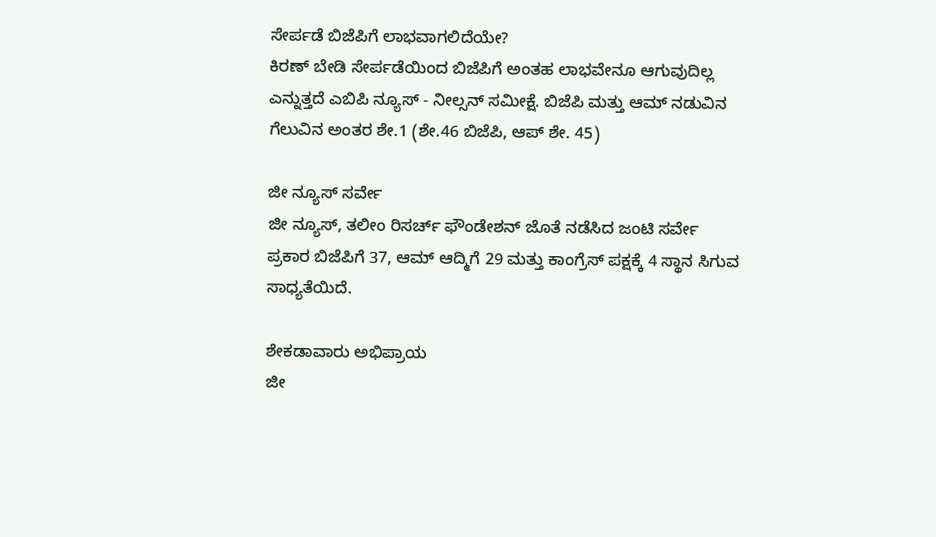ಸೇರ್ಪಡೆ ಬಿಜೆಪಿಗೆ ಲಾಭವಾಗಲಿದೆಯೇ?
ಕಿರಣ್ ಬೇಡಿ ಸೇರ್ಪಡೆಯಿಂದ ಬಿಜೆಪಿಗೆ ಅಂತಹ ಲಾಭವೇನೂ ಆಗುವುದಿಲ್ಲ ಎನ್ನುತ್ತದೆ ಎಬಿಪಿ ನ್ಯೂಸ್ - ನೀಲ್ಸನ್ ಸಮೀಕ್ಷೆ. ಬಿಜೆಪಿ ಮತ್ತು ಆಮ್ ನಡುವಿನ ಗೆಲುವಿನ ಅಂತರ ಶೇ.1 (ಶೇ.46 ಬಿಜೆಪಿ, ಆಪ್ ಶೇ. 45)

ಜೀ ನ್ಯೂಸ್ ಸರ್ವೇ
ಜೀ ನ್ಯೂಸ್, ತಲೀಂ ರಿಸರ್ಚ್ ಫೌಂಡೇಶನ್ ಜೊತೆ ನಡೆಸಿದ ಜಂಟಿ ಸರ್ವೇ ಪ್ರಕಾರ ಬಿಜೆಪಿಗೆ 37, ಆಮ್ ಆದ್ಮಿಗೆ 29 ಮತ್ತು ಕಾಂಗ್ರೆಸ್ ಪಕ್ಷಕ್ಕೆ 4 ಸ್ಥಾನ ಸಿಗುವ ಸಾಧ್ಯತೆಯಿದೆ.

ಶೇಕಡಾವಾರು ಅಭಿಪ್ರಾಯ
ಜೀ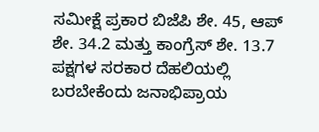ಸಮೀಕ್ಷೆ ಪ್ರಕಾರ ಬಿಜೆಪಿ ಶೇ. 45, ಆಪ್ ಶೇ. 34.2 ಮತ್ತು ಕಾಂಗ್ರೆಸ್ ಶೇ. 13.7 ಪಕ್ಷಗಳ ಸರಕಾರ ದೆಹಲಿಯಲ್ಲಿ ಬರಬೇಕೆಂದು ಜನಾಭಿಪ್ರಾಯ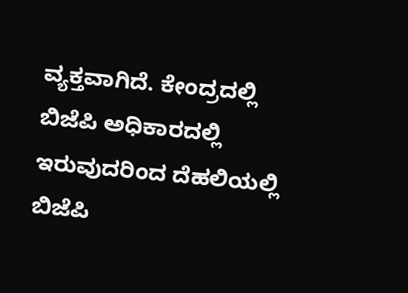ವ್ಯಕ್ತವಾಗಿದೆ. ಕೇಂದ್ರದಲ್ಲಿ ಬಿಜೆಪಿ ಅಧಿಕಾರದಲ್ಲಿ ಇರುವುದರಿಂದ ದೆಹಲಿಯಲ್ಲಿ ಬಿಜೆಪಿ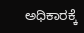ಅಧಿಕಾರಕ್ಕೆ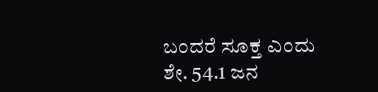ಬಂದರೆ ಸೂಕ್ತ ಎಂದು ಶೇ. 54.1 ಜನ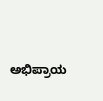ಅಭಿಪ್ರಾಯ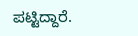ಪಟ್ಟಿದ್ದಾರೆ.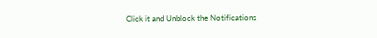Click it and Unblock the Notifications